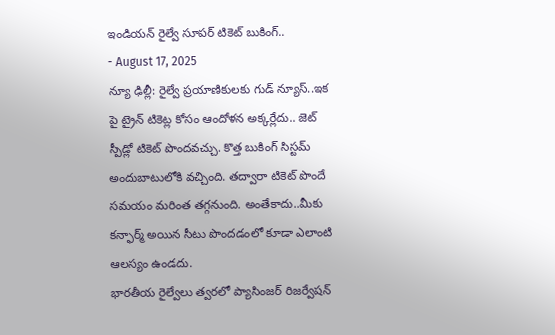ఇండియన్ రైల్వే సూపర్ టికెట్ బుకింగ్..
- August 17, 2025
న్యూ ఢిల్లీ: రైల్వే ప్రయాణికులకు గుడ్ న్యూస్..ఇక పై ట్రైన్ టికెట్ల కోసం ఆందోళన అక్కర్లేదు.. జెట్ స్పీడ్లో టికెట్ పొందవచ్చు. కొత్త బుకింగ్ సిస్టమ్ అందుబాటులోకి వచ్చింది. తద్వారా టికెట్ పొందే సమయం మరింత తగ్గనుంది. అంతేకాదు..మీకు కన్ఫార్మ్ అయిన సీటు పొందడంలో కూడా ఎలాంటి ఆలస్యం ఉండదు.
భారతీయ రైల్వేలు త్వరలో ప్యాసింజర్ రిజర్వేషన్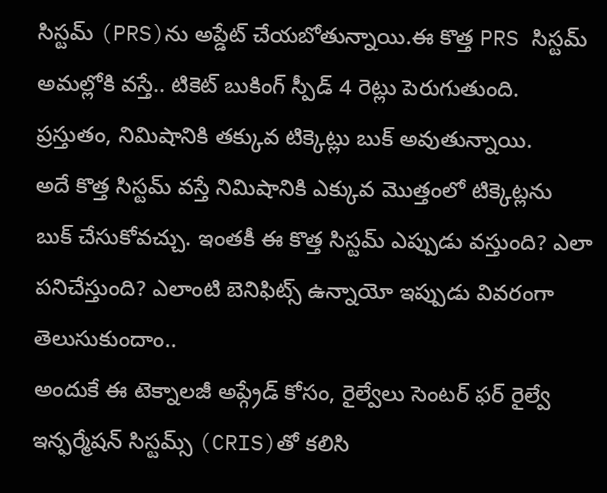సిస్టమ్ (PRS)ను అప్డేట్ చేయబోతున్నాయి.ఈ కొత్త PRS సిస్టమ్ అమల్లోకి వస్తే.. టికెట్ బుకింగ్ స్పీడ్ 4 రెట్లు పెరుగుతుంది. ప్రస్తుతం, నిమిషానికి తక్కువ టిక్కెట్లు బుక్ అవుతున్నాయి.
అదే కొత్త సిస్టమ్ వస్తే నిమిషానికి ఎక్కువ మొత్తంలో టిక్కెట్లను బుక్ చేసుకోవచ్చు. ఇంతకీ ఈ కొత్త సిస్టమ్ ఎప్పుడు వస్తుంది? ఎలా పనిచేస్తుంది? ఎలాంటి బెనిఫిట్స్ ఉన్నాయో ఇప్పుడు వివరంగా తెలుసుకుందాం..
అందుకే ఈ టెక్నాలజీ అప్గ్రేడ్ కోసం, రైల్వేలు సెంటర్ ఫర్ రైల్వే ఇన్ఫర్మేషన్ సిస్టమ్స్ (CRIS)తో కలిసి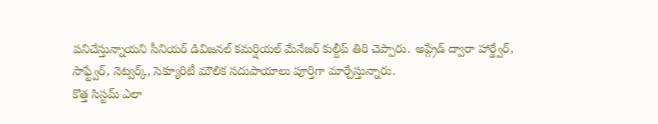పనిచేస్తున్నాయని సీనియర్ డివిజనల్ కమర్షియల్ మేనేజర్ కుల్దీప్ తిరి చెప్పారు. అప్గ్రేడ్ ద్వారా హార్డ్వేర్, సాఫ్ట్వేర్, నెట్వర్క్, సెక్యూరిటీ మౌలిక సదుపాయాలు పూర్తిగా మార్చేస్తున్నారు.
కొత్త సిస్టమ్ ఎలా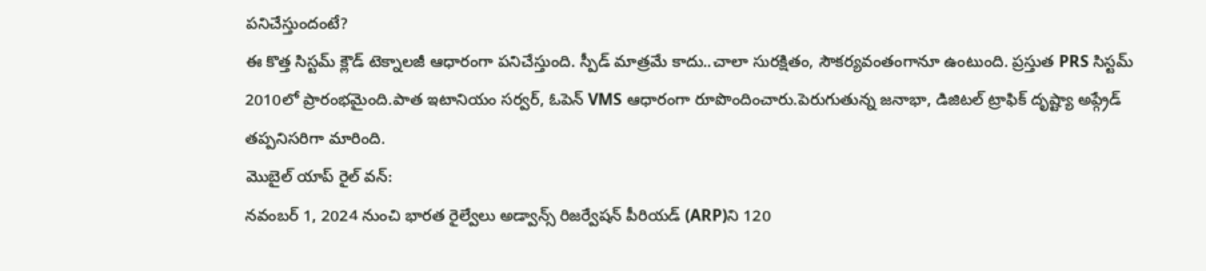పనిచేస్తుందంటే?
ఈ కొత్త సిస్టమ్ క్లౌడ్ టెక్నాలజీ ఆధారంగా పనిచేస్తుంది. స్పీడ్ మాత్రమే కాదు..చాలా సురక్షితం, సౌకర్యవంతంగానూ ఉంటుంది. ప్రస్తుత PRS సిస్టమ్ 2010లో ప్రారంభమైంది.పాత ఇటానియం సర్వర్, ఓపెన్ VMS ఆధారంగా రూపొందించారు.పెరుగుతున్న జనాభా, డిజిటల్ ట్రాఫిక్ దృష్ట్యా అప్గ్రేడ్ తప్పనిసరిగా మారింది.
మొబైల్ యాప్ రైల్ వన్:
నవంబర్ 1, 2024 నుంచి భారత రైల్వేలు అడ్వాన్స్ రిజర్వేషన్ పీరియడ్ (ARP)ని 120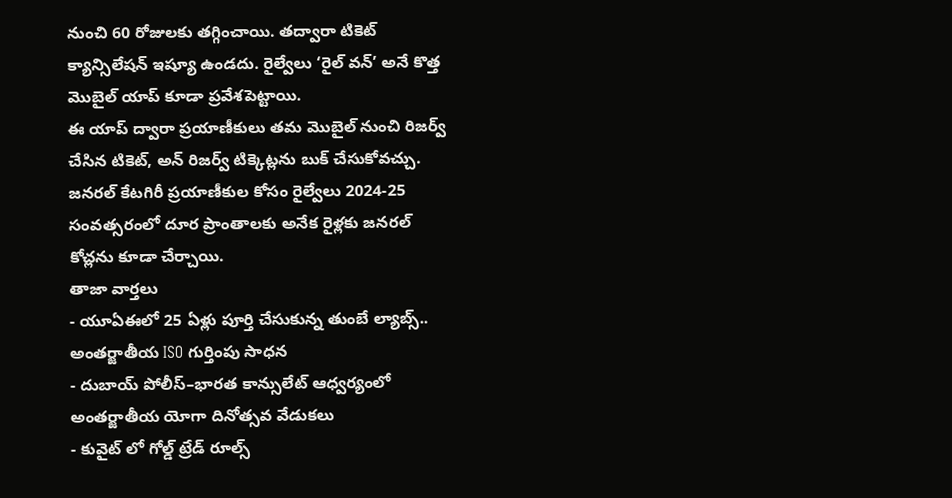నుంచి 60 రోజులకు తగ్గించాయి. తద్వారా టికెట్ క్యాన్సిలేషన్ ఇష్యూ ఉండదు. రైల్వేలు ‘రైల్ వన్’ అనే కొత్త మొబైల్ యాప్ కూడా ప్రవేశపెట్టాయి.
ఈ యాప్ ద్వారా ప్రయాణీకులు తమ మొబైల్ నుంచి రిజర్వ్ చేసిన టికెట్, అన్ రిజర్వ్ టిక్కెట్లను బుక్ చేసుకోవచ్చు. జనరల్ కేటగిరీ ప్రయాణీకుల కోసం రైల్వేలు 2024-25 సంవత్సరంలో దూర ప్రాంతాలకు అనేక రైళ్లకు జనరల్ కోచ్లను కూడా చేర్చాయి.
తాజా వార్తలు
- యూఏఈలో 25 ఏళ్లు పూర్తి చేసుకున్న తుంబే ల్యాబ్స్.. అంతర్జాతీయ ISO గుర్తింపు సాధన
- దుబాయ్ పోలీస్–భారత కాన్సులేట్ ఆధ్వర్యంలో అంతర్జాతీయ యోగా దినోత్సవ వేడుకలు
- కువైట్ లో గోల్డ్ ట్రేడ్ రూల్స్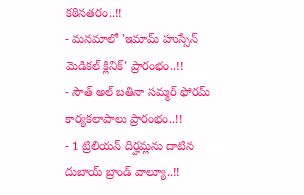కఠినతరం..!!
- మనమాలో 'ఇమామ్ హుస్సేన్ మెడికల్ క్లినిక్' ప్రారంభం..!!
- సౌత్ అల్ బతినా సమ్మర్ ఫోరమ్ కార్యకలాపాలు ప్రారంభం..!!
- 1 ట్రిలియన్ దిర్హమ్లను దాటిన దుబాయ్ బ్రాండ్ వాల్యూ..!!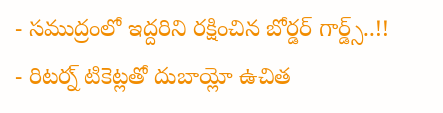- సముద్రంలో ఇద్దరిని రక్షించిన బోర్డర్ గార్డ్స్..!!
- రిటర్న్ టికెట్లతో దుబాయ్లో ఉచిత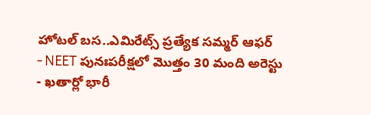హోటల్ బస..ఎమిరేట్స్ ప్రత్యేక సమ్మర్ ఆఫర్
- NEET పునఃపరీక్షలో మొత్తం 30 మంది అరెస్టు
- ఖతార్లో భారీ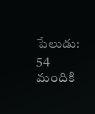పేలుడు: 54 మందికి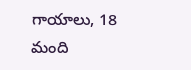గాయాలు, 18 మంది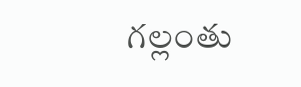గల్లంతు